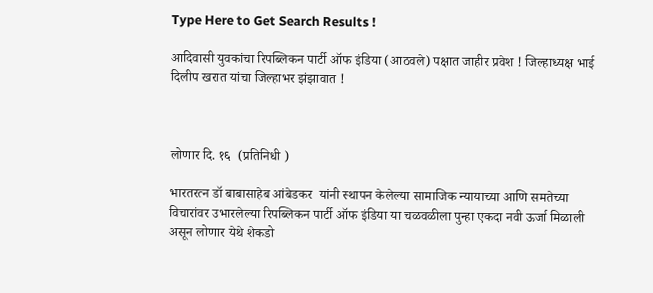Type Here to Get Search Results !

आदिवासी युवकांचा रिपब्लिकन पार्टी ऑफ इंडिया (आठवले) पक्षात जाहीर प्रवेश ! जिल्हाध्यक्ष भाई दिलीप खरात यांचा जिल्हाभर झंझावात !



लोणार दि. १६  (प्रतिनिधी )

भारतरत्न डॉ बाबासाहेब आंबेडकर  यांनी स्थापन केलेल्या सामाजिक न्यायाच्या आणि समतेच्या विचारांवर उभारलेल्या रिपब्लिकन पार्टी ऑफ इंडिया या चळवळीला पुन्हा एकदा नवी ऊर्जा मिळाली असून लोणार येथे शेकडो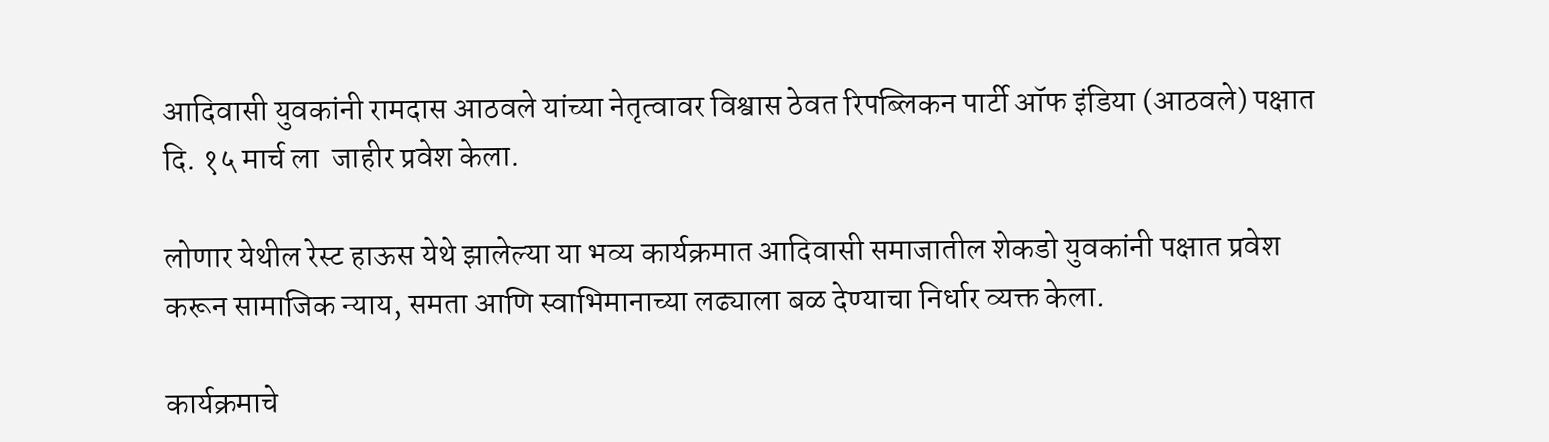आदिवासी युवकांनी रामदास आठवले यांच्या नेतृत्वावर विश्वास ठेवत रिपब्लिकन पार्टी ऑफ इंडिया (आठवले) पक्षात दि. १५ मार्च ला  जाहीर प्रवेश केला.

लोणार येथील रेस्ट हाऊस येथे झालेल्या या भव्य कार्यक्रमात आदिवासी समाजातील शेकडो युवकांनी पक्षात प्रवेश करून सामाजिक न्याय, समता आणि स्वाभिमानाच्या लढ्याला बळ देण्याचा निर्धार व्यक्त केला.

कार्यक्रमाचे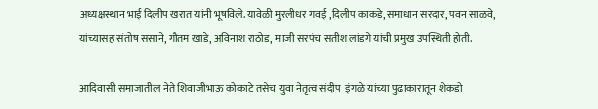अध्यक्षस्थान भाई दिलीप खरात यांनी भूषविले. यावेळी मुरलीधर गवई ,दिलीप काकडे,समाधान सरदार, पवन साळवे, यांच्यासह संतोष ससाने, गौतम खाडे, अविनाश राठोड, माजी सरपंच सतीश लांडगे यांची प्रमुख उपस्थिती होती.

आदिवासी समाजातील नेते शिवाजीभाऊ कोकाटे तसेच युवा नेतृत्व संदीप  इंगळे यांच्या पुढाकारातून शेकडो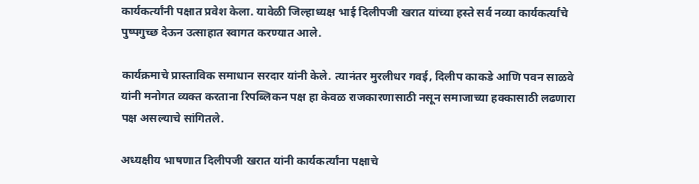कार्यकर्त्यांनी पक्षात प्रवेश केला. यावेळी जिल्हाध्यक्ष भाई दिलीपजी खरात यांच्या हस्ते सर्व नव्या कार्यकर्त्यांचे पुष्पगुच्छ देऊन उत्साहात स्वागत करण्यात आले.

कार्यक्रमाचे प्रास्ताविक समाधान सरदार यांनी केले. त्यानंतर मुरलीधर गवई, दिलीप काकडे आणि पवन साळवे यांनी मनोगत व्यक्त करताना रिपब्लिकन पक्ष हा केवळ राजकारणासाठी नसून समाजाच्या हक्कासाठी लढणारा पक्ष असल्याचे सांगितले.

अध्यक्षीय भाषणात दिलीपजी खरात यांनी कार्यकर्त्यांना पक्षाचे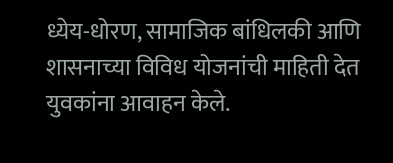ध्येय-धोरण, सामाजिक बांधिलकी आणि शासनाच्या विविध योजनांची माहिती देत युवकांना आवाहन केले.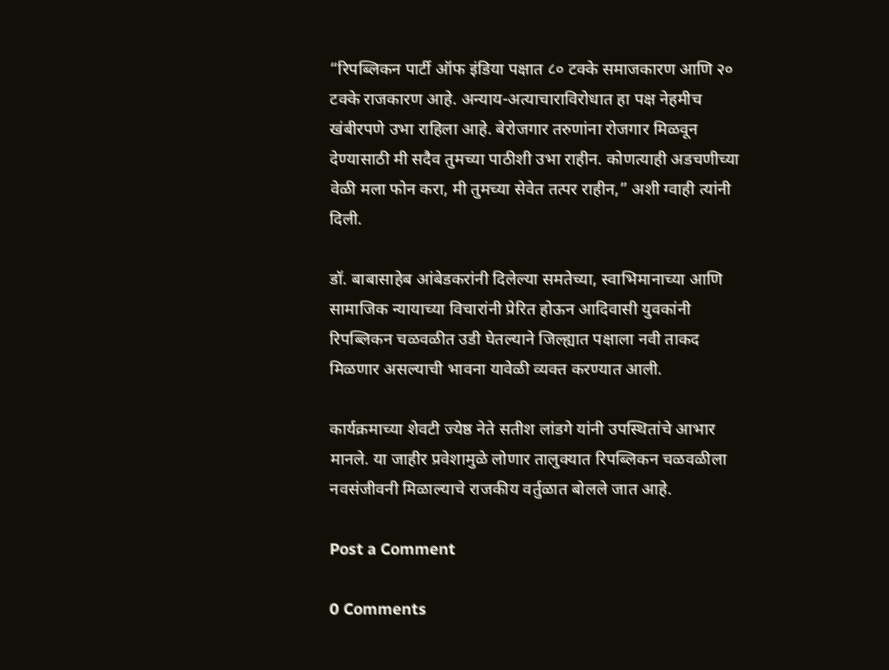“रिपब्लिकन पार्टी ऑफ इंडिया पक्षात ८० टक्के समाजकारण आणि २० टक्के राजकारण आहे. अन्याय-अत्याचाराविरोधात हा पक्ष नेहमीच खंबीरपणे उभा राहिला आहे. बेरोजगार तरुणांना रोजगार मिळवून देण्यासाठी मी सदैव तुमच्या पाठीशी उभा राहीन. कोणत्याही अडचणीच्या वेळी मला फोन करा, मी तुमच्या सेवेत तत्पर राहीन,” अशी ग्वाही त्यांनी दिली.

डॉ. बाबासाहेब आंबेडकरांनी दिलेल्या समतेच्या, स्वाभिमानाच्या आणि सामाजिक न्यायाच्या विचारांनी प्रेरित होऊन आदिवासी युवकांनी रिपब्लिकन चळवळीत उडी घेतल्याने जिल्ह्यात पक्षाला नवी ताकद मिळणार असल्याची भावना यावेळी व्यक्त करण्यात आली.

कार्यक्रमाच्या शेवटी ज्येष्ठ नेते सतीश लांडगे यांनी उपस्थितांचे आभार मानले. या जाहीर प्रवेशामुळे लोणार तालुक्यात रिपब्लिकन चळवळीला नवसंजीवनी मिळाल्याचे राजकीय वर्तुळात बोलले जात आहे.

Post a Comment

0 Comments